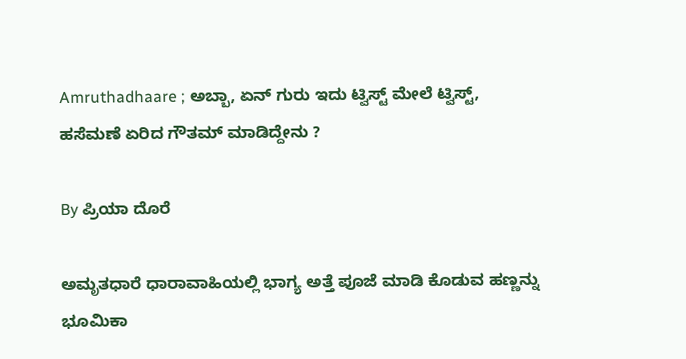Amruthadhaare ; ಅಬ್ಬಾ, ಏನ್ ಗುರು ಇದು ಟ್ವಿಸ್ಟ್ ಮೇಲೆ ಟ್ವಿಸ್ಟ್, ಹಸೆಮಣೆ ಏರಿದ ಗೌತಮ್ ಮಾಡಿದ್ದೇನು ?

By ಪ್ರಿಯಾ ದೊರೆ

ಅಮೃತಧಾರೆ ಧಾರಾವಾಹಿಯಲ್ಲಿ ಭಾಗ್ಯ ಅತ್ತೆ ಪೂಜೆ ಮಾಡಿ ಕೊಡುವ ಹಣ್ಣನ್ನು ಭೂಮಿಕಾ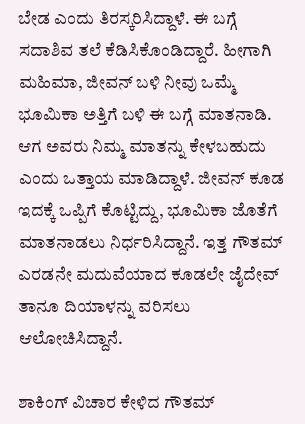ಬೇಡ ಎಂದು ತಿರಸ್ಕರಿಸಿದ್ದಾಳೆ. ಈ ಬಗ್ಗೆ ಸದಾಶಿವ ತಲೆ ಕೆಡಿಸಿಕೊಂಡಿದ್ದಾರೆ. ಹೀಗಾಗಿ ಮಹಿಮಾ, ಜೀವನ್ ಬಳಿ ನೀವು ಒಮ್ಮೆ ಭೂಮಿಕಾ ಅತ್ತಿಗೆ ಬಳಿ ಈ ಬಗ್ಗೆ ಮಾತನಾಡಿ. ಆಗ ಅವರು ನಿಮ್ಮ ಮಾತನ್ನು ಕೇಳಬಹುದು ಎಂದು ಒತ್ತಾಯ ಮಾಡಿದ್ದಾಳೆ. ಜೀವನ್ ಕೂಡ ಇದಕ್ಕೆ ಒಪ್ಪಿಗೆ ಕೊಟ್ಟಿದ್ದು, ಭೂಮಿಕಾ ಜೊತೆಗೆ ಮಾತನಾಡಲು ನಿರ್ಧರಿಸಿದ್ದಾನೆ. ಇತ್ತ ಗೌತಮ್ ಎರಡನೇ ಮದುವೆಯಾದ ಕೂಡಲೇ ಜೈದೇವ್ ತಾನೂ ದಿಯಾಳನ್ನು ವರಿಸಲು ಆಲೋಚಿಸಿದ್ದಾನೆ.

ಶಾಕಿಂಗ್ ವಿಚಾರ ಕೇಳಿದ ಗೌತಮ್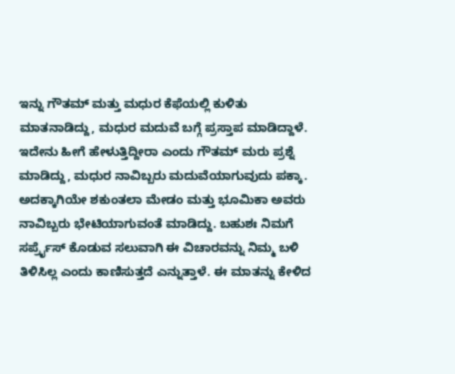ಇನ್ನು ಗೌತಮ್ ಮತ್ತು ಮಧುರ ಕೆಫೆಯಲ್ಲಿ ಕುಳಿತು ಮಾತನಾಡಿದ್ದು, ಮಧುರ ಮದುವೆ ಬಗ್ಗೆ ಪ್ರಸ್ತಾಪ ಮಾಡಿದ್ದಾಳೆ. ಇದೇನು ಹೀಗೆ ಹೇಳುತ್ತಿದ್ದೀರಾ ಎಂದು ಗೌತಮ್ ಮರು ಪ್ರಶ್ನೆ ಮಾಡಿದ್ದು, ಮಧುರ ನಾವಿಬ್ಬರು ಮದುವೆಯಾಗುವುದು ಪಕ್ಕಾ. ಅದಕ್ಕಾಗಿಯೇ ಶಕುಂತಲಾ ಮೇಡಂ ಮತ್ತು ಭೂಮಿಕಾ ಅವರು ನಾವಿಬ್ಬರು ಭೇಟಿಯಾಗುವಂತೆ ಮಾಡಿದ್ದು. ಬಹುಶಃ ನಿಮಗೆ ಸರ್ಪ್ರೈಸ್ ಕೊಡುವ ಸಲುವಾಗಿ ಈ ವಿಚಾರವನ್ನು ನಿಮ್ಮ ಬಳಿ ತಿಳಿಸಿಲ್ಲ ಎಂದು ಕಾಣಿಸುತ್ತದೆ ಎನ್ನುತ್ತಾಳೆ. ಈ ಮಾತನ್ನು ಕೇಳಿದ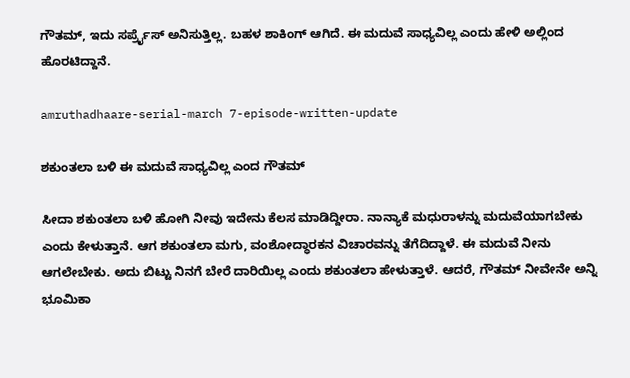ಗೌತಮ್, ಇದು ಸರ್ಪ್ರೈಸ್ ಅನಿಸುತ್ತಿಲ್ಲ. ಬಹಳ ಶಾಕಿಂಗ್ ಆಗಿದೆ. ಈ ಮದುವೆ ಸಾಧ್ಯವಿಲ್ಲ ಎಂದು ಹೇಳಿ ಅಲ್ಲಿಂದ ಹೊರಟಿದ್ದಾನೆ.

amruthadhaare-serial-march 7-episode-written-update

ಶಕುಂತಲಾ ಬಳಿ ಈ ಮದುವೆ ಸಾಧ್ಯವಿಲ್ಲ ಎಂದ ಗೌತಮ್

ಸೀದಾ ಶಕುಂತಲಾ ಬಳಿ ಹೋಗಿ ನೀವು ಇದೇನು ಕೆಲಸ ಮಾಡಿದ್ದೀರಾ. ನಾನ್ಯಾಕೆ ಮಧುರಾಳನ್ನು ಮದುವೆಯಾಗಬೇಕು ಎಂದು ಕೇಳುತ್ತಾನೆ. ಆಗ ಶಕುಂತಲಾ ಮಗು, ವಂಶೋದ್ಧಾರಕನ ವಿಚಾರವನ್ನು ತೆಗೆದಿದ್ದಾಳೆ. ಈ ಮದುವೆ ನೀನು ಆಗಲೇಬೇಕು. ಅದು ಬಿಟ್ಟು ನಿನಗೆ ಬೇರೆ ದಾರಿಯಿಲ್ಲ ಎಂದು ಶಕುಂತಲಾ ಹೇಳುತ್ತಾಳೆ. ಆದರೆ, ಗೌತಮ್ ನೀವೇನೇ ಅನ್ನಿ ಭೂಮಿಕಾ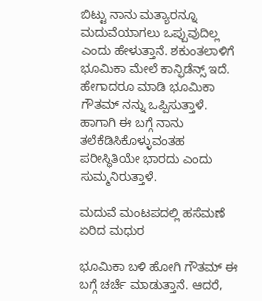ಬಿಟ್ಟು ನಾನು ಮತ್ಯಾರನ್ನೂ ಮದುವೆಯಾಗಲು ಒಪ್ಪುವುದಿಲ್ಲ ಎಂದು ಹೇಳುತ್ತಾನೆ. ಶಕುಂತಲಾಳಿಗೆ ಭೂಮಿಕಾ ಮೇಲೆ ಕಾನ್ಫಿಡೆನ್ಸ್ ಇದೆ. ಹೇಗಾದರೂ ಮಾಡಿ ಭೂಮಿಕಾ ಗೌತಮ್ ನನ್ನು ಒಪ್ಪಿಸುತ್ತಾಳೆ. ಹಾಗಾಗಿ ಈ ಬಗ್ಗೆ ನಾನು ತಲೆಕೆಡಿಸಿಕೊಳ್ಳುವಂತಹ ಪರೀಸ್ಥಿತಿಯೇ ಭಾರದು ಎಂದು ಸುಮ್ಮನಿರುತ್ತಾಳೆ.

ಮದುವೆ ಮಂಟಪದಲ್ಲಿ ಹಸೆಮಣೆ ಏರಿದ ಮಧುರ

ಭೂಮಿಕಾ ಬಳಿ ಹೋಗಿ ಗೌತಮ್ ಈ ಬಗ್ಗೆ ಚರ್ಚೆ ಮಾಡುತ್ತಾನೆ. ಆದರೆ,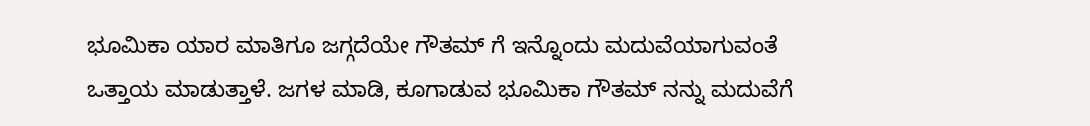ಭೂಮಿಕಾ ಯಾರ ಮಾತಿಗೂ ಜಗ್ಗದೆಯೇ ಗೌತಮ್ ಗೆ ಇನ್ನೊಂದು ಮದುವೆಯಾಗುವಂತೆ ಒತ್ತಾಯ ಮಾಡುತ್ತಾಳೆ. ಜಗಳ ಮಾಡಿ, ಕೂಗಾಡುವ ಭೂಮಿಕಾ ಗೌತಮ್ ನನ್ನು ಮದುವೆಗೆ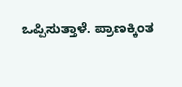ಒಪ್ಪಿಸುತ್ತಾಳೆ. ಪ್ರಾಣಕ್ಕಿಂತ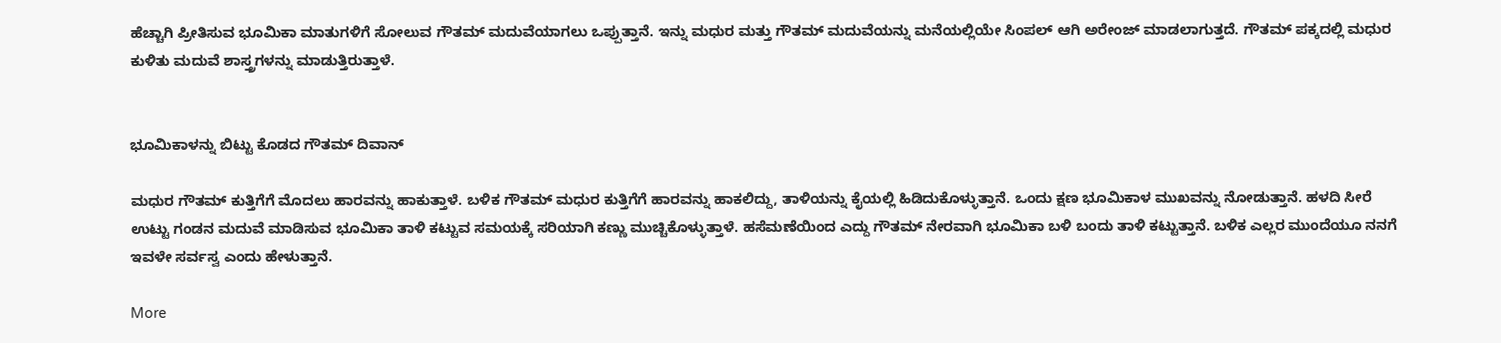ಹೆಚ್ಚಾಗಿ ಪ್ರೀತಿಸುವ ಭೂಮಿಕಾ ಮಾತುಗಳಿಗೆ ಸೋಲುವ ಗೌತಮ್ ಮದುವೆಯಾಗಲು ಒಪ್ಪುತ್ತಾನೆ. ಇನ್ನು ಮಧುರ ಮತ್ತು ಗೌತಮ್ ಮದುವೆಯನ್ನು ಮನೆಯಲ್ಲಿಯೇ ಸಿಂಪಲ್ ಆಗಿ ಅರೇಂಜ್ ಮಾಡಲಾಗುತ್ತದೆ. ಗೌತಮ್ ಪಕ್ಕದಲ್ಲಿ ಮಧುರ ಕುಳಿತು ಮದುವೆ ಶಾಸ್ತ್ರಗಳನ್ನು ಮಾಡುತ್ತಿರುತ್ತಾಳೆ.


ಭೂಮಿಕಾಳನ್ನು ಬಿಟ್ಟು ಕೊಡದ ಗೌತಮ್ ದಿವಾನ್

ಮಧುರ ಗೌತಮ್ ಕುತ್ತಿಗೆಗೆ ಮೊದಲು ಹಾರವನ್ನು ಹಾಕುತ್ತಾಳೆ. ಬಳಿಕ ಗೌತಮ್ ಮಧುರ ಕುತ್ತಿಗೆಗೆ ಹಾರವನ್ನು ಹಾಕಲಿದ್ದು, ತಾಳಿಯನ್ನು ಕೈಯಲ್ಲಿ ಹಿಡಿದುಕೊಳ್ಳುತ್ತಾನೆ. ಒಂದು ಕ್ಷಣ ಭೂಮಿಕಾಳ ಮುಖವನ್ನು ನೋಡುತ್ತಾನೆ. ಹಳದಿ ಸೀರೆ ಉಟ್ಟು ಗಂಡನ ಮದುವೆ ಮಾಡಿಸುವ ಭೂಮಿಕಾ ತಾಳಿ ಕಟ್ಟುವ ಸಮಯಕ್ಕೆ ಸರಿಯಾಗಿ ಕಣ್ಣು ಮುಚ್ಚಿಕೊಳ್ಳುತ್ತಾಳೆ. ಹಸೆಮಣೆಯಿಂದ ಎದ್ದು ಗೌತಮ್ ನೇರವಾಗಿ ಭೂಮಿಕಾ ಬಳಿ ಬಂದು ತಾಳಿ ಕಟ್ಟುತ್ತಾನೆ. ಬಳಿಕ ಎಲ್ಲರ ಮುಂದೆಯೂ ನನಗೆ ಇವಳೇ ಸರ್ವಸ್ವ ಎಂದು ಹೇಳುತ್ತಾನೆ.

More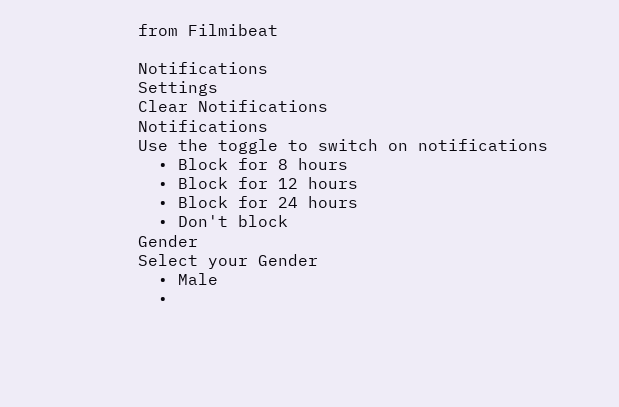from Filmibeat

Notifications
Settings
Clear Notifications
Notifications
Use the toggle to switch on notifications
  • Block for 8 hours
  • Block for 12 hours
  • Block for 24 hours
  • Don't block
Gender
Select your Gender
  • Male
  •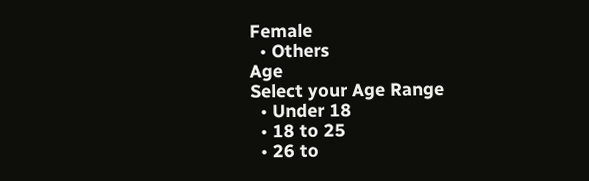Female
  • Others
Age
Select your Age Range
  • Under 18
  • 18 to 25
  • 26 to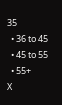35
  • 36 to 45
  • 45 to 55
  • 55+
X